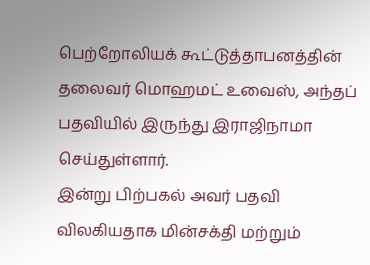பெற்றோலியக் கூட்டுத்தாபனத்தின் தலைவர் மொஹமட் உவைஸ், அந்தப் பதவியில் இருந்து இராஜிநாமா செய்துள்ளார்.
இன்று பிற்பகல் அவர் பதவி விலகியதாக மின்சக்தி மற்றும்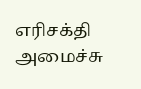எரிசக்தி அமைச்சு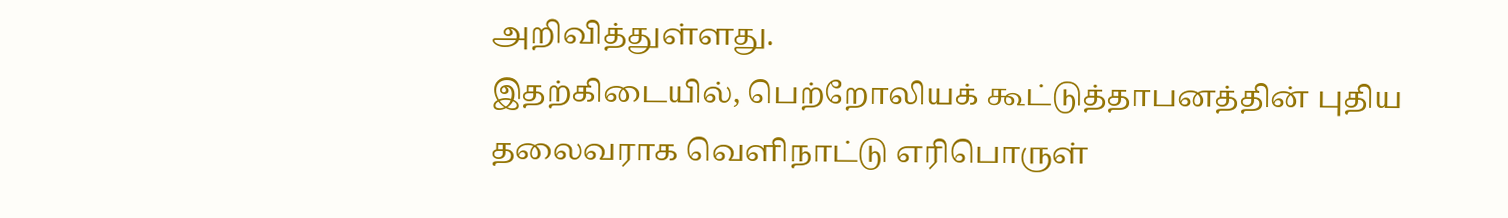அறிவித்துள்ளது.
இதற்கிடையில், பெற்றோலியக் கூட்டுத்தாபனத்தின் புதிய தலைவராக வெளிநாட்டு எரிபொருள்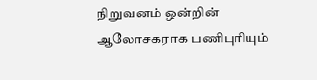நிறுவனம் ஒன்றின் ஆலோசகராக பணிபுரியும்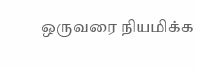ஒருவரை நியமிக்க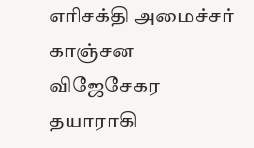எரிசக்தி அமைச்சர் காஞ்சன விஜேசேகர தயாராகி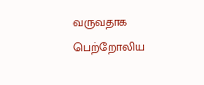வருவதாக பெற்றோலிய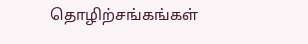தொழிற்சங்கங்கள்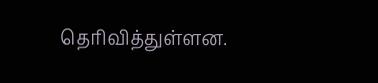தெரிவித்துள்ளன.